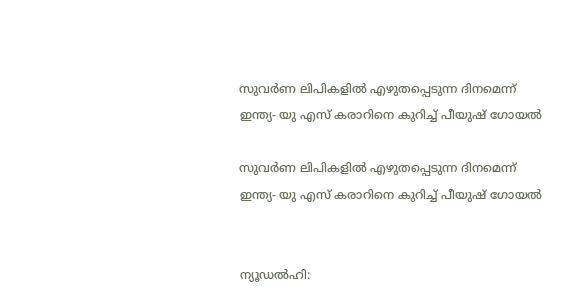സുവര്‍ണ ലിപികളില്‍ എഴുതപ്പെടുന്ന ദിനമെന്ന് ഇന്ത്യ- യു എസ് കരാറിനെ കുറിച്ച് പീയുഷ് ഗോയല്‍

സുവര്‍ണ ലിപികളില്‍ എഴുതപ്പെടുന്ന ദിനമെന്ന് ഇന്ത്യ- യു എസ് കരാറിനെ കുറിച്ച് പീയുഷ് ഗോയല്‍


ന്യൂഡല്‍ഹി: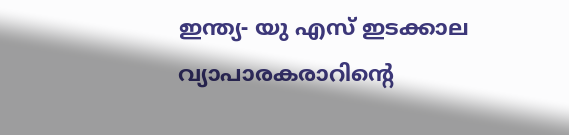ഇന്ത്യ- യു എസ് ഇടക്കാല വ്യാപാരകരാറിന്റെ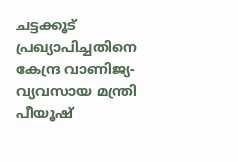ചട്ടക്കൂട് പ്രഖ്യാപിച്ചതിനെ കേന്ദ്ര വാണിജ്യ- വ്യവസായ മന്ത്രി പീയൂഷ്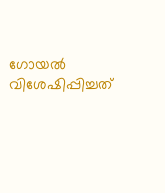ഗോയല്‍ വിശേഷിപ്പിച്ചത്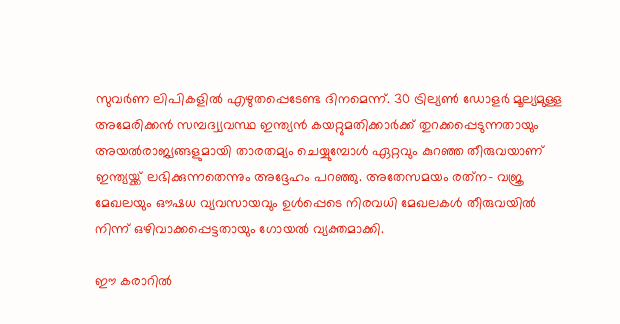സുവര്‍ണ ലിപികളില്‍ എഴുതപ്പെടേണ്ട ദിനമെന്ന്. 30 ട്രില്യണ്‍ ഡോളര്‍ മൂല്യമുള്ള അമേരിക്കന്‍ സമ്പദ്വ്യവസ്ഥ ഇന്ത്യന്‍ കയറ്റുമതിക്കാര്‍ക്ക് തുറക്കപ്പെടുന്നതായും അയല്‍രാജ്യങ്ങളുമായി താരതമ്യം ചെയ്യുമ്പോള്‍ ഏറ്റവും കുറഞ്ഞ തീരുവയാണ് ഇന്ത്യയ്ക്ക് ലഭിക്കുന്നതെന്നും അദ്ദേഹം പറഞ്ഞു. അതേസമയം രത്‌ന- വജ്ര മേഖലയും ഔഷധ വ്യവസായവും ഉള്‍പ്പെടെ നിരവധി മേഖലകള്‍ തീരുവയില്‍ നിന്ന് ഒഴിവാക്കപ്പെട്ടതായും ഗോയല്‍ വ്യക്തമാക്കി.

ഈ കരാറില്‍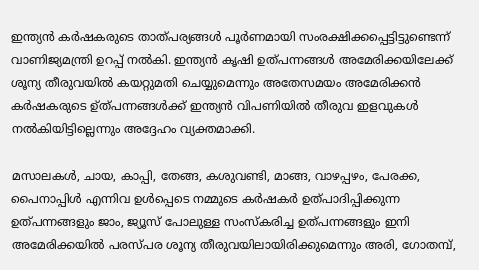ഇന്ത്യന്‍ കര്‍ഷകരുടെ താത്പര്യങ്ങള്‍ പൂര്‍ണമായി സംരക്ഷിക്കപ്പെട്ടിട്ടുണ്ടെന്ന് വാണിജ്യമന്ത്രി ഉറപ്പ് നല്‍കി. ഇന്ത്യന്‍ കൃഷി ഉത്പന്നങ്ങള്‍ അമേരിക്കയിലേക്ക് ശൂന്യ തീരുവയില്‍ കയറ്റുമതി ചെയ്യുമെന്നും അതേസമയം അമേരിക്കന്‍ കര്‍ഷകരുടെ ഉ്ത്പന്നങ്ങള്‍ക്ക് ഇന്ത്യന്‍ വിപണിയില്‍ തീരുവ ഇളവുകള്‍ നല്‍കിയിട്ടില്ലെന്നും അദ്ദേഹം വ്യക്തമാക്കി.

മസാലകള്‍, ചായ, കാപ്പി, തേങ്ങ, കശുവണ്ടി, മാങ്ങ, വാഴപ്പഴം, പേരക്ക, പൈനാപ്പിള്‍ എന്നിവ ഉള്‍പ്പെടെ നമ്മുടെ കര്‍ഷകര്‍ ഉത്പാദിപ്പിക്കുന്ന ഉത്പന്നങ്ങളും ജാം, ജ്യൂസ് പോലുള്ള സംസ്‌കരിച്ച ഉത്പന്നങ്ങളും ഇനി അമേരിക്കയില്‍ പരസ്പര ശൂന്യ തീരുവയിലായിരിക്കുമെന്നും അരി, ഗോതമ്പ്,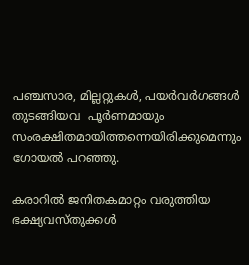പഞ്ചസാര, മില്ലറ്റുകള്‍, പയര്‍വര്‍ഗങ്ങള്‍ തുടങ്ങിയവ  പൂര്‍ണമായും സംരക്ഷിതമായിത്തന്നെയിരിക്കുമെന്നും ഗോയല്‍ പറഞ്ഞു.

കരാറില്‍ ജനിതകമാറ്റം വരുത്തിയ ഭക്ഷ്യവസ്തുക്കള്‍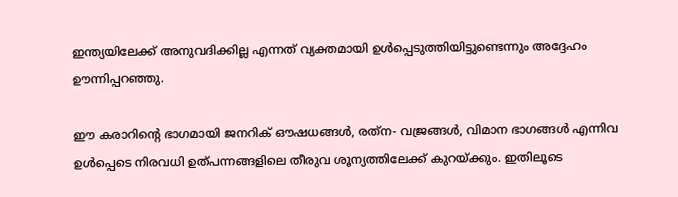ഇന്ത്യയിലേക്ക് അനുവദിക്കില്ല എന്നത് വ്യക്തമായി ഉള്‍പ്പെടുത്തിയിട്ടുണ്ടെന്നും അദ്ദേഹം ഊന്നിപ്പറഞ്ഞു.

ഈ കരാറിന്റെ ഭാഗമായി ജനറിക് ഔഷധങ്ങള്‍, രത്‌ന- വജ്രങ്ങള്‍, വിമാന ഭാഗങ്ങള്‍ എന്നിവ ഉള്‍പ്പെടെ നിരവധി ഉത്പന്നങ്ങളിലെ തീരുവ ശൂന്യത്തിലേക്ക് കുറയ്ക്കും. ഇതിലൂടെ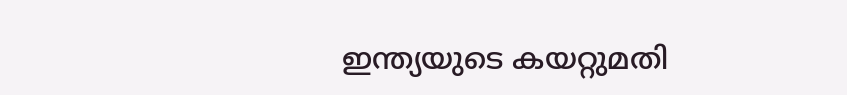ഇന്ത്യയുടെ കയറ്റുമതി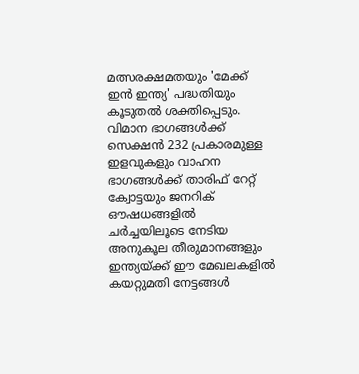മത്സരക്ഷമതയും 'മേക്ക് ഇന്‍ ഇന്ത്യ' പദ്ധതിയും കൂടുതല്‍ ശക്തിപ്പെടും. വിമാന ഭാഗങ്ങള്‍ക്ക് സെക്ഷന്‍ 232 പ്രകാരമുള്ള ഇളവുകളും വാഹന ഭാഗങ്ങള്‍ക്ക് താരിഫ് റേറ്റ് ക്വോട്ടയും ജനറിക് ഔഷധങ്ങളില്‍ ചര്‍ച്ചയിലൂടെ നേടിയ അനുകൂല തീരുമാനങ്ങളും ഇന്ത്യയ്ക്ക് ഈ മേഖലകളില്‍ കയറ്റുമതി നേട്ടങ്ങള്‍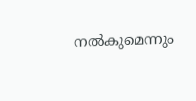നല്‍കുമെന്നും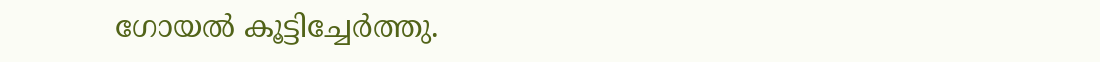ഗോയല്‍ കൂട്ടിച്ചേര്‍ത്തു.